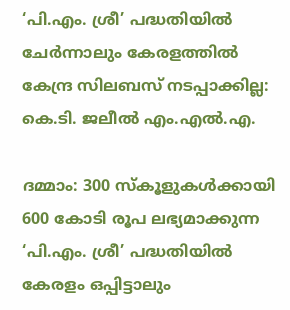‘പി.എം. ശ്രീ’ പദ്ധതിയിൽ ചേർന്നാലും കേരളത്തിൽ കേന്ദ്ര സിലബസ് നടപ്പാക്കില്ല: കെ.ടി. ജലീൽ എം.എൽ.എ.

ദമ്മാം: 300 സ്‌കൂളുകൾക്കായി 600 കോടി രൂപ ലഭ്യമാക്കുന്ന ‘പി.എം. ശ്രീ’ പദ്ധതിയിൽ കേരളം ഒപ്പിട്ടാലും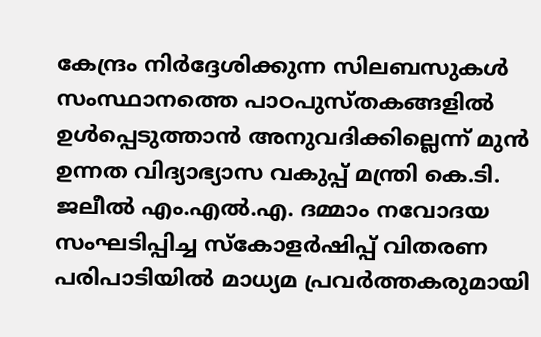കേന്ദ്രം നിർദ്ദേശിക്കുന്ന സിലബസുകൾ സംസ്ഥാനത്തെ പാഠപുസ്‌തകങ്ങളിൽ ഉൾപ്പെടുത്താൻ അനുവദിക്കില്ലെന്ന് മുൻ ഉന്നത വിദ്യാഭ്യാസ വകുപ്പ് മന്ത്രി കെ.ടി. ജലീൽ എം.എൽ.എ. ദമ്മാം നവോദയ സംഘടിപ്പിച്ച സ്കോളർഷിപ്പ് വിതരണ പരിപാടിയിൽ മാധ്യമ പ്രവർത്തകരുമായി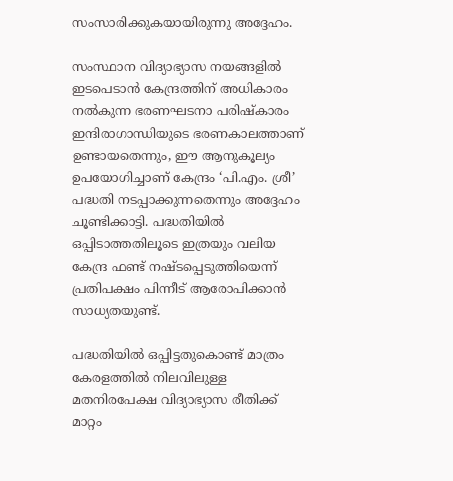സംസാരിക്കുകയായിരുന്നു അദ്ദേഹം.

സംസ്ഥാന വിദ്യാഭ്യാസ നയങ്ങളിൽ ഇടപെടാൻ കേന്ദ്രത്തിന് അധികാരം നൽകുന്ന ഭരണഘടനാ പരിഷ്‌കാരം ഇന്ദിരാഗാന്ധിയുടെ ഭരണകാലത്താണ് ഉണ്ടായതെന്നും, ഈ ആനുകൂല്യം ഉപയോഗിച്ചാണ് കേന്ദ്രം ‘പി.എം. ശ്രീ’ പദ്ധതി നടപ്പാക്കുന്നതെന്നും അദ്ദേഹം ചൂണ്ടിക്കാട്ടി. പദ്ധതിയിൽ ഒപ്പിടാത്തതിലൂടെ ഇത്രയും വലിയ കേന്ദ്ര ഫണ്ട് നഷ്ടപ്പെടുത്തിയെന്ന് പ്രതിപക്ഷം പിന്നീട് ആരോപിക്കാൻ സാധ്യതയുണ്ട്.

പദ്ധതിയിൽ ഒപ്പിട്ടതുകൊണ്ട് മാത്രം കേരളത്തിൽ നിലവിലുള്ള മതനിരപേക്ഷ വിദ്യാഭ്യാസ രീതിക്ക് മാറ്റം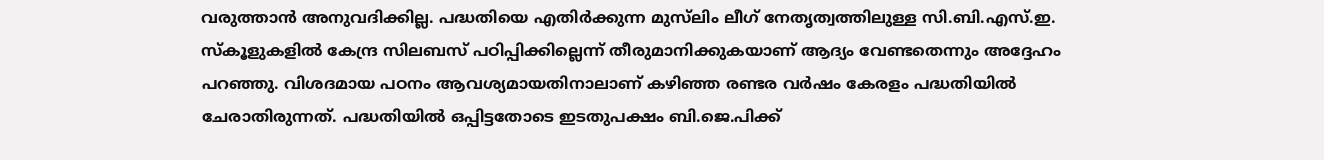വരുത്താൻ അനുവദിക്കില്ല. പദ്ധതിയെ എതിർക്കുന്ന മുസ്‌ലിം ലീഗ് നേതൃത്വത്തിലുള്ള സി.ബി.എസ്.ഇ. സ്‌കൂളുകളിൽ കേന്ദ്ര സിലബസ് പഠിപ്പിക്കില്ലെന്ന് തീരുമാനിക്കുകയാണ് ആദ്യം വേണ്ടതെന്നും അദ്ദേഹം പറഞ്ഞു. വിശദമായ പഠനം ആവശ്യമായതിനാലാണ് കഴിഞ്ഞ രണ്ടര വർഷം കേരളം പദ്ധതിയിൽ ചേരാതിരുന്നത്. പദ്ധതിയിൽ ഒപ്പിട്ടതോടെ ഇടതുപക്ഷം ബി.ജെ.പിക്ക്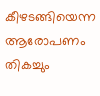കീഴടങ്ങിയെന്ന ആരോപണം തികച്ചും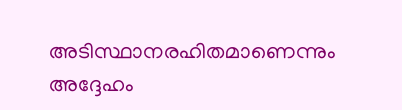അടിസ്ഥാനരഹിതമാണെന്നും അദ്ദേഹം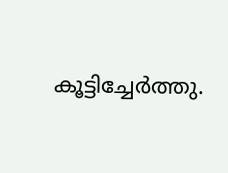കൂട്ടിച്ചേർത്തു.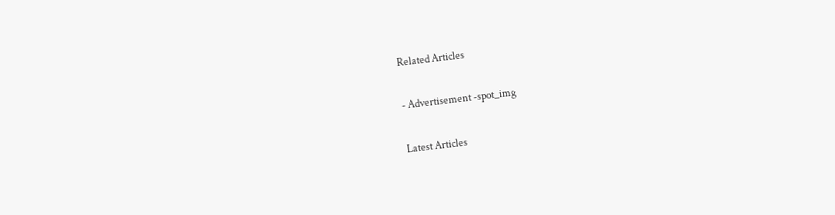Related Articles

- Advertisement -spot_img

Latest Articles